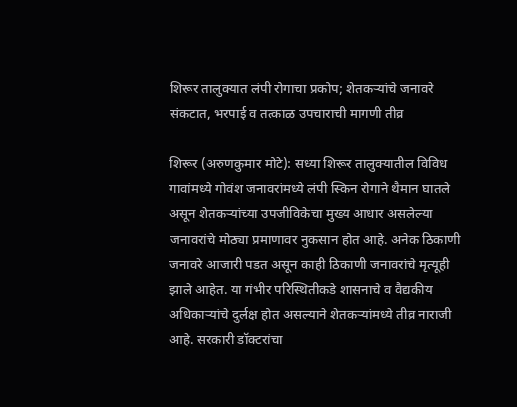शिरूर तालुक्यात लंपी रोगाचा प्रकोप; शेतकऱ्यांचे जनावरे संकटात, भरपाई व तत्काळ उपचाराची मागणी तीव्र

शिरूर (अरुणकुमार मोटे): सध्या शिरूर तालुक्यातील विविध गावांमध्ये गोवंश जनावरांमध्ये लंपी स्किन रोगाने थैमान घातले असून शेतकऱ्यांच्या उपजीविकेचा मुख्य आधार असलेल्या जनावरांचे मोठ्या प्रमाणावर नुकसान होत आहे. अनेक ठिकाणी जनावरे आजारी पडत असून काही ठिकाणी जनावरांचे मृत्यूही झाले आहेत. या गंभीर परिस्थितीकडे शासनाचे व वैद्यकीय अधिकाऱ्यांचे दुर्लक्ष होत असल्याने शेतकऱ्यांमध्ये तीव्र नाराजी आहे. सरकारी डॉक्टरांचा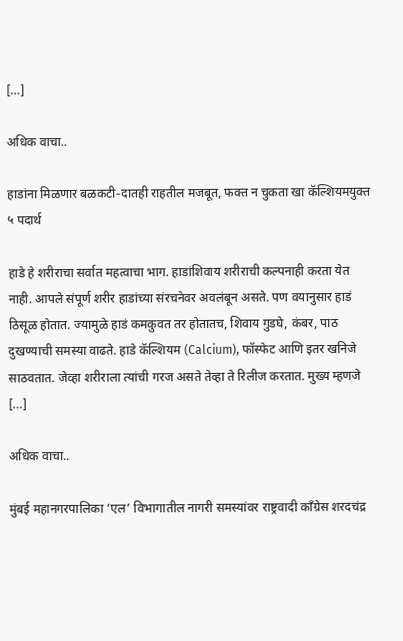[…]

अधिक वाचा..

हाडांना मिळणार बळकटी-दातही राहतील मजबूत, फक्त न चुकता खा कॅल्शियमयुक्त ५ पदार्थ

हाडे हे शरीराचा सर्वात महत्वाचा भाग. हाडांशिवाय शरीराची कल्पनाही करता येत नाही. आपले संपूर्ण शरीर हाडांच्या संरचनेवर अवलंबून असते. पण वयानुसार हाडं ठिसूळ होतात. ज्यामुळे हाडं कमकुवत तर होतातच, शिवाय गुडघे, कंबर, पाठ दुखण्याची समस्या वाढते. हाडे कॅल्शियम (Calcium), फॉस्फेट आणि इतर खनिजे साठवतात. जेव्हा शरीराला त्यांची गरज असते तेव्हा ते रिलीज करतात. मुख्य म्हणजे […]

अधिक वाचा..

मुंबई महानगरपालिका ‘एल’ विभागातील नागरी समस्यांवर राष्ट्रवादी काँग्रेस शरदचंद्र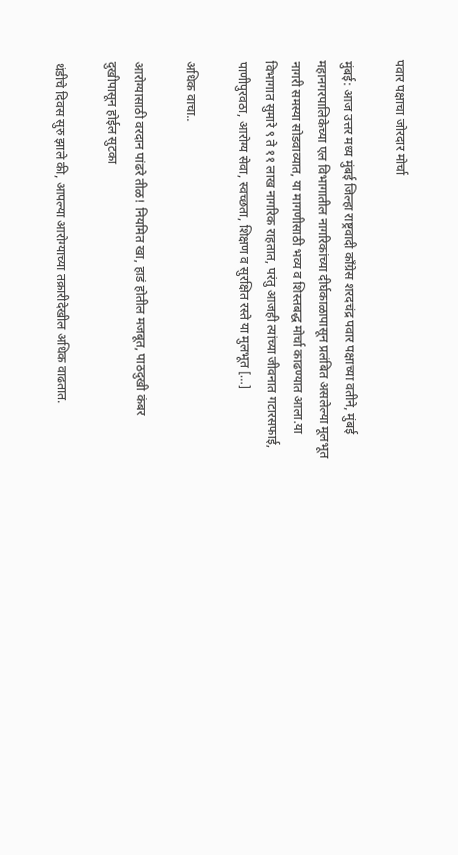पवार पक्षाचा जोरदार मोर्चा

मुंबई: आज उत्तर मध्य मुंबई जिल्हा राष्ट्रवादी काँग्रेस शरदचंद्र पवार पक्षाच्या वतीने, मुंबई महानगरपालिकेच्या एल विभागातील नागरिकांच्या दीर्घकाळापासून प्रलंबित असलेल्या मूलभूत नागरी समस्या सोडवाव्यात, या मागणीसाठी भव्य व शिस्तबद्ध मोर्चा काढण्यात आला.या विभागात सुमारे ९ ते ११ लाख नागरिक राहतात, परंतु आजही त्यांच्या जीवनात गटारसफाई, पाणीपुरवठा, आरोग्य सेवा, स्वच्छता, शिक्षण व सुरक्षित रस्ते या मुलभूत […]

अधिक वाचा..

आरोग्यासाठी वरदान पांढरे तीळ! नियमित खा, हाडं होतील मजबूत, पाठदुखी कंबर दुखीपासून होईल सुटका

थंडीचे दिवस सुरु झाले की, आपल्या आरोग्याच्या तक्रारीदेखील अधिक वाढतात.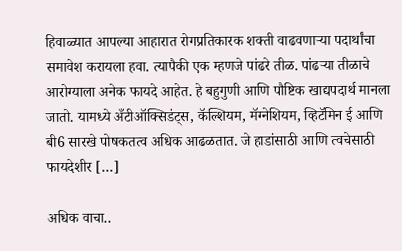हिवाळ्यात आपल्या आहारात रोगप्रतिकारक शक्ती वाढवणाऱ्या पदार्थांचा समावेश करायला हवा. त्यापैकी एक म्हणजे पांढरे तीळ. पांढऱ्या तीळाचे आरोग्याला अनेक फायदे आहेत. हे बहुगुणी आणि पौष्टिक खाद्यपदार्थ मानला जातो. यामध्ये अँटीऑक्सिडंट्स, कॅल्शियम, मॅग्नेशियम, व्हिटॅमिन ई आणि बी6 सारखे पोषकतत्व अधिक आढळतात. जे हाडांसाठी आणि त्वचेसाठी फायदेशीर […]

अधिक वाचा..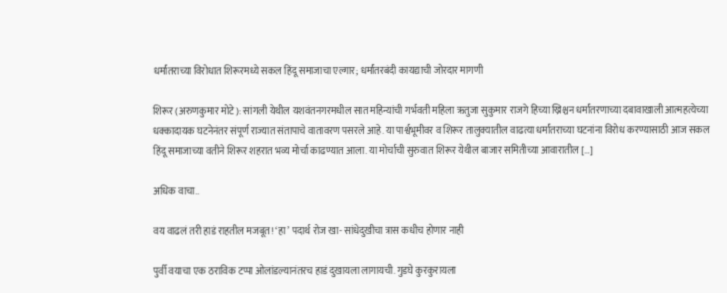धर्मांतराच्या विरोधात शिरूरमध्ये सकल हिंदू समाजाचा एल्गार; धर्मांतरबंदी कायद्याची जोरदार मागणी

शिरूर (अरुणकुमार मोटे): सांगली येथील यशवंतनगरमधील सात महिन्यांची गर्भवती महिला ऋतुजा सुकुमार राजगे हिच्या ख्रिश्चन धर्मांतरणाच्या दबावाखाली आत्महत्येच्या धक्कादायक घटनेनंतर संपूर्ण राज्यात संतापाचे वातावरण पसरले आहे. या पार्श्वभूमीवर व शिरूर तालुक्यातील वाढत्या धर्मांतराच्या घटनांना विरोध करण्यासाठी आज सकल हिंदू समाजाच्या वतीने शिरूर शहरात भव्य मोर्चा काढण्यात आला. या मोर्चाची सुरुवात शिरूर येथील बाजार समितीच्या आवारातील […]

अधिक वाचा..

वय वाढलं तरी हाडं राहतील मजबूत! ‘हा’ पदार्थ रोज खा- सांधेदुखीचा त्रास कधीच होणार नाही

पुर्वी वयाचा एक ठराविक टप्पा ओलांडल्यानंतरच हाडं दुखायला लागायची. गुडघे कुरकुरायला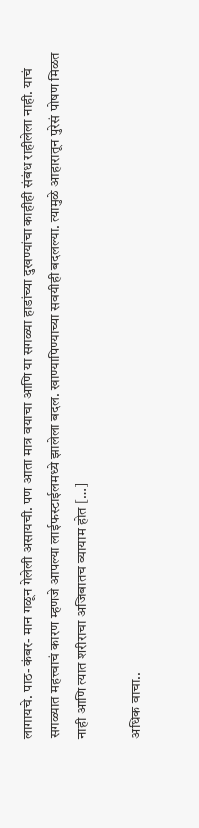लागायचे. पाठ- कंबर- मान गळून गेलेली असायची. पण आता मात्र वयाचा आणि या सगळ्या हाडांच्या दुखण्यांचा काहीही संबंध राहीलेला नाही. याचं सगळ्यात महत्त्वाचं कारण म्हणजे आपल्या लाईफस्टाईलमध्ये झालेला बदल. खाण्यापिण्याच्या सवयीही बदलल्या. त्यामुळे आहारातून पुरेसं पोषण मिळत नाही आणि त्यात शरीराचा अजिबातच व्यायाम होत […]

अधिक वाचा..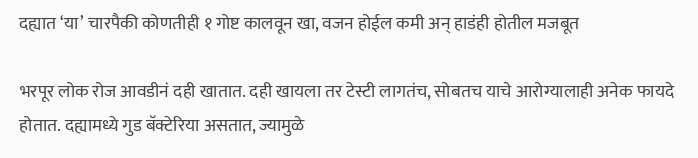दह्यात ‘या’ चारपैकी कोणतीही १ गोष्ट कालवून खा, वजन होईल कमी अन् हाडंही होतील मजबूत

भरपूर लोक रोज आवडीनं दही खातात. दही खायला तर टेस्टी लागतंच, सोबतच याचे आरोग्यालाही अनेक फायदे होतात. दह्यामध्ये गुड बॅक्टेरिया असतात, ज्यामुळे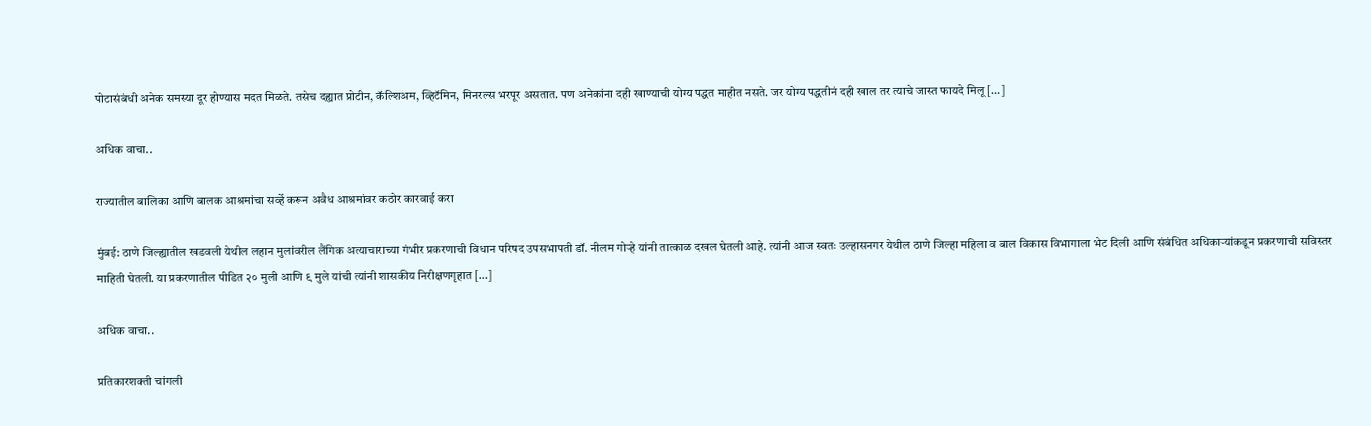पोटासंबंधी अनेक समस्या दूर होण्यास मदत मिळते. तसेच दह्यात प्रोटीन, कॅल्शिअम, व्हिटॅमिन, मिनरल्स भरपूर असतात. पण अनेकांना दही खाण्याची योग्य पद्धत माहीत नसते. जर योग्य पद्धतीनं दही खाल तर त्याचे जास्त फायदे मिलू […]

अधिक वाचा..

राज्यातील बालिका आणि बालक आश्रमांचा सर्व्हे करून अवैध आश्रमांवर कठोर कारवाई करा

मुंबई: ठाणे जिल्ह्यातील खडवली येथील लहान मुलांवरील लैंगिक अत्याचाराच्या गंभीर प्रकरणाची विधान परिषद उपसभापती डॉ. नीलम गोऱ्हे यांनी तात्काळ दखल घेतली आहे. त्यांनी आज स्वतः उल्हासनगर येथील ठाणे जिल्हा महिला व बाल विकास विभागाला भेट दिली आणि संबंधित अधिकाऱ्यांकडून प्रकरणाची सविस्तर माहिती घेतली. या प्रकरणातील पीडित २० मुली आणि ९ मुले यांची त्यांनी शासकीय निरीक्षणगृहात […]

अधिक वाचा..

प्रतिकारशक्ती चांगली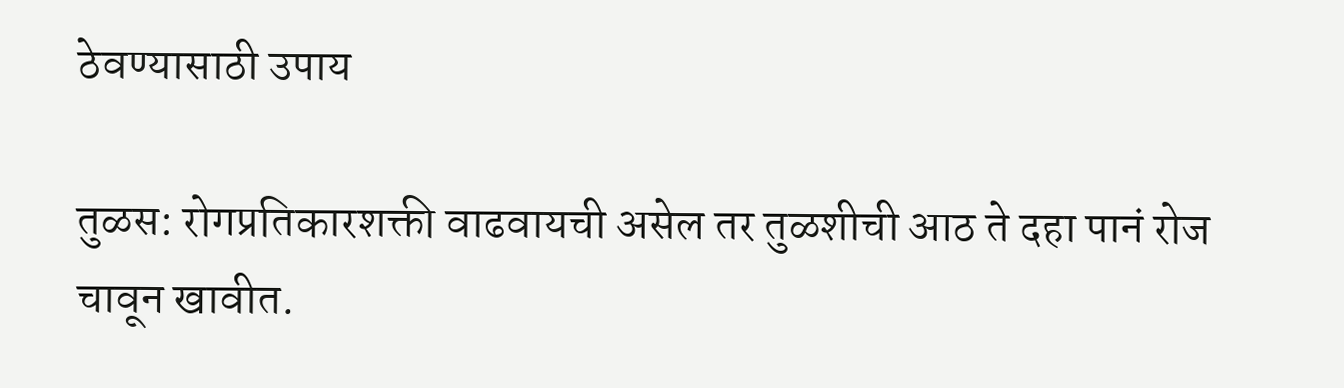ठेवण्यासाठी उपाय

तुळस: रोगप्रतिकारशक्ती वाढवायची असेल तर तुळशीची आठ ते दहा पानं रोज चावून खावीत.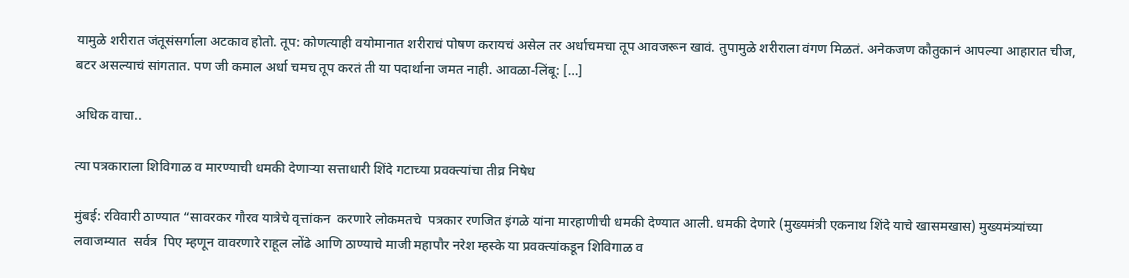यामुळे शरीरात जंतूसंसर्गाला अटकाव होतो. तूप: कोणत्याही वयोमानात शरीराचं पोषण करायचं असेल तर अर्धाचमचा तूप आवजरून खावं. तुपामुळे शरीराला वंगण मिळतं. अनेकजण कौतुकानं आपल्या आहारात चीज, बटर असल्याचं सांगतात. पण जी कमाल अर्धा चमच तूप करतं ती या पदार्थाना जमत नाही. आवळा-लिंबू: […]

अधिक वाचा..

त्या पत्रकाराला शिविगाळ व मारण्याची धमकी देणाऱ्या सत्ताधारी शिंदे गटाच्या प्रवक्त्यांचा तीव्र निषेध

मुंबई: रविवारी ठाण्यात “सावरकर गौरव यात्रेचे वृत्तांकन  करणारे लोकमतचे  पत्रकार रणजित इंगळे यांना मारहाणीची धमकी देण्यात आली. धमकी देणारे (मुख्यमंत्री एकनाथ शिंदे याचे खासमखास) मुख्यमंत्र्यांच्या लवाजम्यात  सर्वत्र  पिए म्हणून वावरणारे राहूल लोंढे आणि ठाण्याचे माजी महापौर नरेश म्हस्के या प्रवक्त्यांकडून शिविगाळ व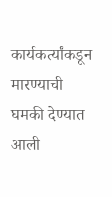कार्यकर्त्यांकडून मारण्याची घमकी देण्यात आली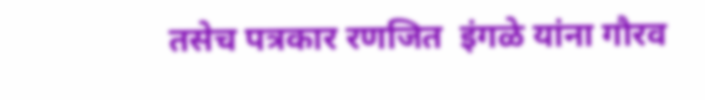तसेच पत्रकार रणजित  इंगळे यांना गौरव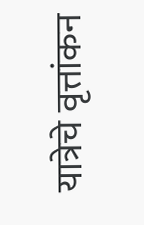यात्रेचे वृत्तांकन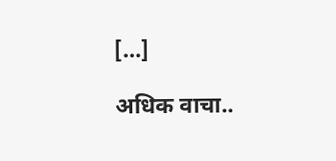[…]

अधिक वाचा..